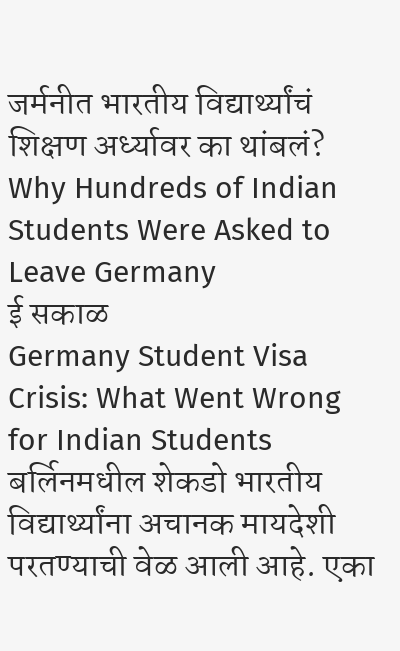जर्मनीत भारतीय विद्यार्थ्यांचं शिक्षण अर्ध्यावर का थांबलं? Why Hundreds of Indian Students Were Asked to Leave Germany
ई सकाळ
Germany Student Visa Crisis: What Went Wrong for Indian Students
बर्लिनमधील शेकडो भारतीय विद्यार्थ्यांना अचानक मायदेशी परतण्याची वेळ आली आहे. एका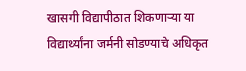खासगी विद्यापीठात शिकणाऱ्या या विद्यार्थ्यांना जर्मनी सोडण्याचे अधिकृत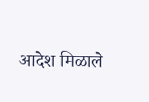आदेश मिळाले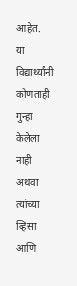आहेत.
या विद्यार्थ्यांनी कोणताही गुन्हा केलेला नाही अथवा त्यांच्या व्हिसा आणि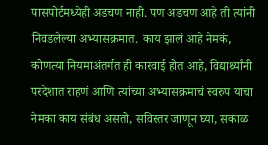पासपोर्टमध्येही अडचण नाही. पण अडचण आहे ती त्यांनी निवडलेल्या अभ्यासक्रमात. काय झालं आहे नेमकं, कोणत्या नियमाअंतर्गत ही कारवाई होत आहे, विद्यार्थ्यांनी परदेशात राहणं आणि त्यांच्या अभ्यासक्रमाचं स्वरुप याचा नेमका काय संबंध असतो, सविस्तर जाणून घ्या, सकाळ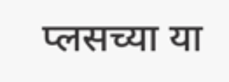प्लसच्या या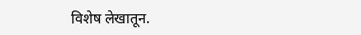विशेष लेखातून.